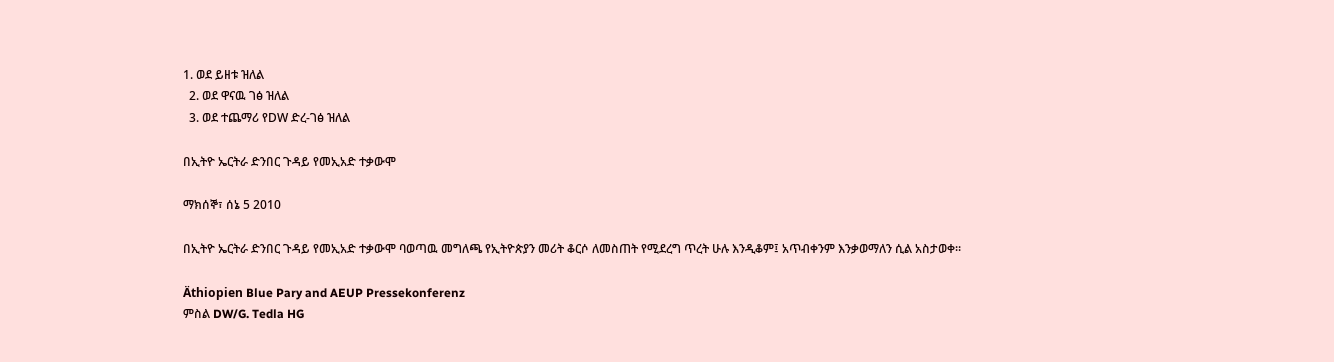1. ወደ ይዘቱ ዝለል
  2. ወደ ዋናዉ ገፅ ዝለል
  3. ወደ ተጨማሪ የDW ድረ-ገፅ ዝለል

በኢትዮ ኤርትራ ድንበር ጉዳይ የመኢአድ ተቃውሞ

ማክሰኞ፣ ሰኔ 5 2010

በኢትዮ ኤርትራ ድንበር ጉዳይ የመኢአድ ተቃውሞ ባወጣዉ መግለጫ የኢትዮጵያን መሪት ቆርሶ ለመስጠት የሚደረግ ጥረት ሁሉ እንዲቆም፤ አጥብቀንም እንቃወማለን ሲል አስታወቀ።

Äthiopien Blue Pary and AEUP Pressekonferenz
ምስል DW/G. Tedla HG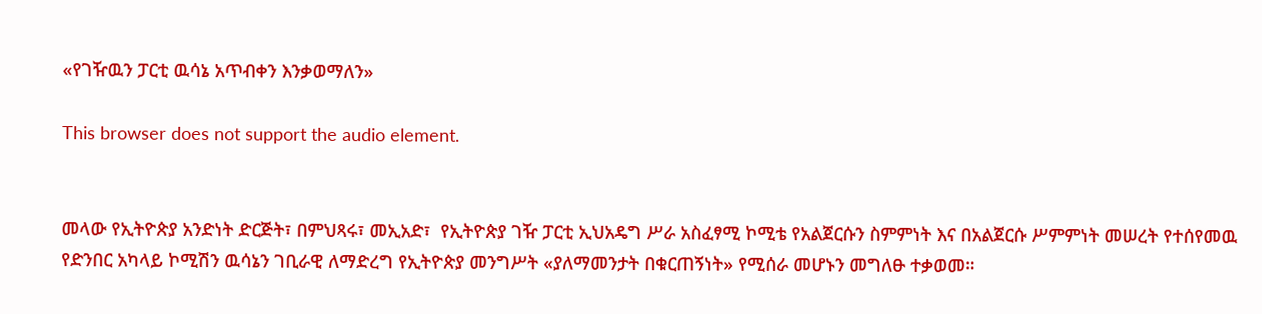«የገዥዉን ፓርቲ ዉሳኔ አጥብቀን እንቃወማለን»

This browser does not support the audio element.


መላው የኢትዮጵያ አንድነት ድርጅት፣ በምህጻሩ፣ መኢአድ፣  የኢትዮጵያ ገዥ ፓርቲ ኢህአዴግ ሥራ አስፈፃሚ ኮሚቴ የአልጀርሱን ስምምነት እና በአልጀርሱ ሥምምነት መሠረት የተሰየመዉ የድንበር አካላይ ኮሚሽን ዉሳኔን ገቢራዊ ለማድረግ የኢትዮጵያ መንግሥት «ያለማመንታት በቁርጠኝነት» የሚሰራ መሆኑን መግለፁ ተቃወመ።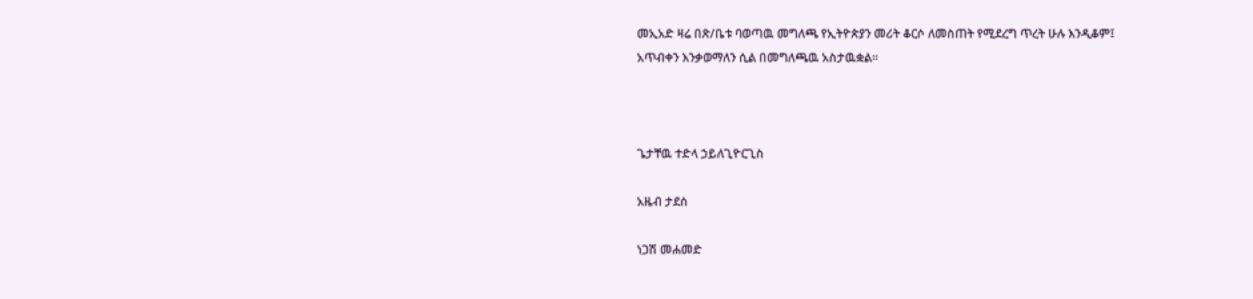መኢአድ ዛሬ በጽ/ቤቱ ባወጣዉ መግለጫ የኢትዮጵያን መሪት ቆርሶ ለመስጠት የሚደረግ ጥረት ሁሉ እንዲቆም፤ አጥብቀን እንቃወማለን ሲል በመግለጫዉ አስታዉቋል።



ጌታቸዉ ተድላ ኃይለጊዮርጊስ

አዜብ ታደሰ

ነጋሽ መሐመድ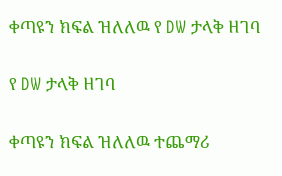ቀጣዩን ክፍል ዝለለዉ የ DW ታላቅ ዘገባ

የ DW ታላቅ ዘገባ

ቀጣዩን ክፍል ዝለለዉ ተጨማሪ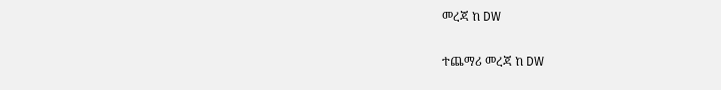መረጃ ከ DW

ተጨማሪ መረጃ ከ DW